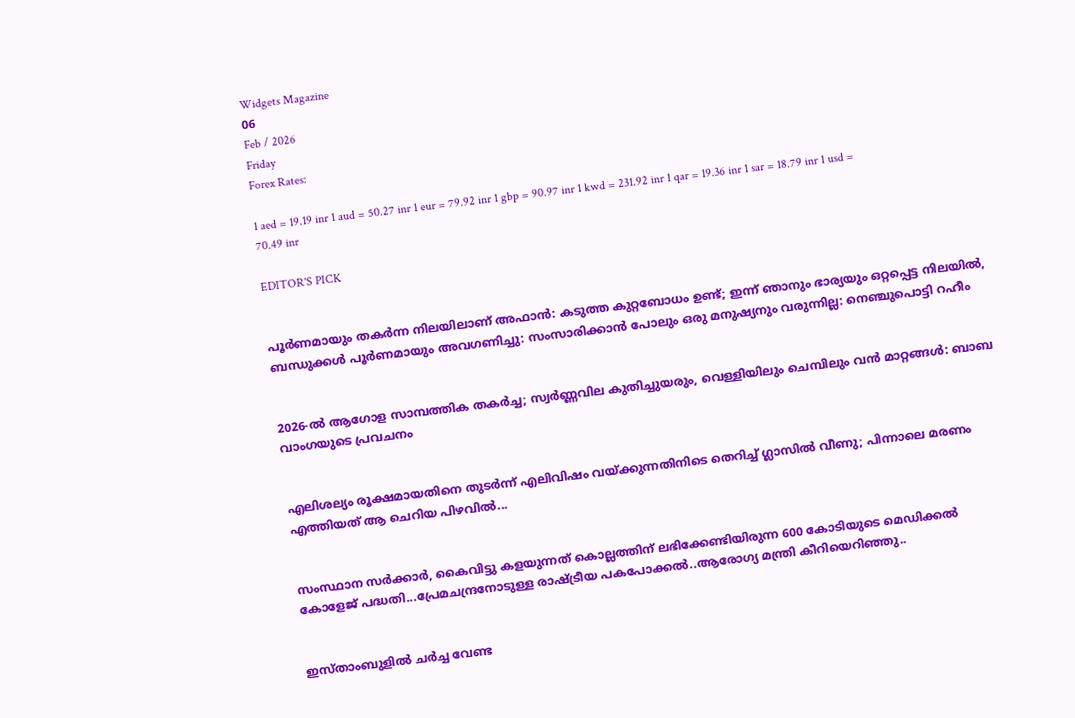Widgets Magazine
06
Feb / 2026
Friday
Forex Rates:

1 aed = 19.19 inr 1 aud = 50.27 inr 1 eur = 79.92 inr 1 gbp = 90.97 inr 1 kwd = 231.92 inr 1 qar = 19.36 inr 1 sar = 18.79 inr 1 usd = 70.49 inr

EDITOR'S PICK


പൂർണമായും തകർന്ന നിലയിലാണ് അഫാൻ: കടുത്ത കുറ്റബോധം ഉണ്ട്; ഇന്ന് ഞാനും ഭാര്യയും ഒറ്റപ്പെട്ട നിലയിൽ, ബന്ധുക്കൾ പൂർണമായും അവഗണിച്ചു: സംസാരിക്കാൻ പോലും ഒരു മനുഷ്യനും വരുന്നില്ല: നെഞ്ചുപൊട്ടി റഹീം


2026-ൽ ആഗോള സാമ്പത്തിക തകർച്ച; സ്വർണ്ണവില കുതിച്ചുയരും, വെള്ളിയിലും ചെമ്പിലും വൻ മാറ്റങ്ങൾ: ബാബ വാംഗയുടെ പ്രവചനം


എലിശല്യം രൂക്ഷമായതിനെ തുടർന്ന് എലിവിഷം വയ്ക്കുന്നതിനിടെ തെറിച്ച് ഗ്ലാസില്‍ വീണു; പിന്നാലെ മരണം എത്തിയത് ആ ചെറിയ പിഴവിൽ...


സംസ്ഥാന സര്‍ക്കാര്‍, കൈവിട്ടു കളയുന്നത് കൊല്ലത്തിന് ലഭിക്കേണ്ടിയിരുന്ന 600 കോടിയുടെ മെഡിക്കല്‍ കോളേജ് പദ്ധതി...പ്രേമചന്ദ്രനോടുള്ള രാഷ്ട്രീയ പകപോക്കല്‍..ആരോഗ്യ മന്ത്രി കീറിയെറിഞ്ഞു..


ഇസ്താംബുളിൽ ചർച്ച വേണ്ട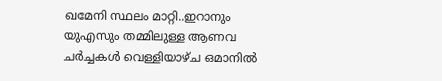ഖമേനി സ്ഥലം മാറ്റി..ഇറാനും യുഎസും തമ്മിലുള്ള ആണവ ചർച്ചകൾ വെള്ളിയാഴ്ച ഒമാനിൽ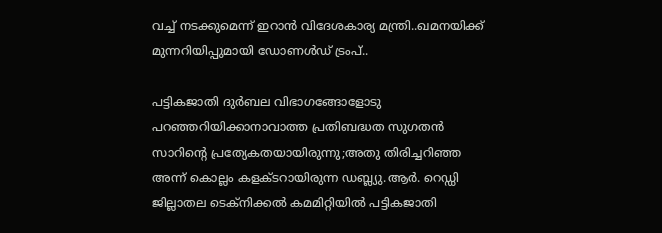വച്ച് നടക്കുമെന്ന് ഇറാൻ വിദേശകാര്യ മന്ത്രി..ഖമനയിക്ക് മുന്നറിയിപ്പുമായി ഡോണൾഡ് ട്രംപ്..

പട്ടികജാതി ദുർബല വിഭാഗങ്ങോളോടു പറഞ്ഞറിയിക്കാനാവാത്ത പ്രതിബദ്ധത സുഗതൻ സാറിന്റെ പ്രത്യേകതയായിരുന്നു;അതു തിരിച്ചറിഞ്ഞ അന്ന് കൊല്ലം കളക്ടറായിരുന്ന ഡബ്ല്യു.ആർ. റെഡ്ഡി ജില്ലാതല ടെക്നിക്കൽ കമമിറ്റിയിൽ പട്ടികജാതി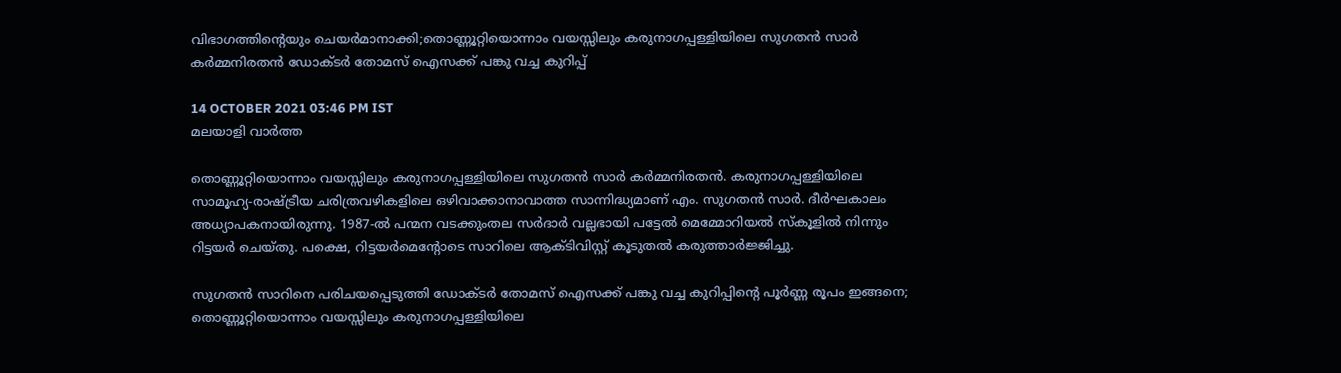വിഭാഗത്തിന്റെയും ചെയർമാനാക്കി;തൊണ്ണൂറ്റിയൊന്നാം വയസ്സിലും കരുനാഗപ്പള്ളിയിലെ സുഗതൻ സാർ കർമ്മനിരതൻ ഡോക്ടർ തോമസ് ഐസക്ക് പങ്കു വച്ച കുറിപ്പ്

14 OCTOBER 2021 03:46 PM IST
മലയാളി വാര്‍ത്ത

തൊണ്ണൂറ്റിയൊന്നാം വയസ്സിലും കരുനാഗപ്പള്ളിയിലെ സുഗതൻ സാർ കർമ്മനിരതൻ. കരുനാഗപ്പള്ളിയിലെ സാമൂഹ്യ-രാഷ്ട്രീയ ചരിത്രവഴികളിലെ ഒഴിവാക്കാനാവാത്ത സാന്നിദ്ധ്യമാണ് എം. സുഗതൻ സാർ. ദീർഘകാലം അധ്യാപകനായിരുന്നു. 1987-ൽ പന്മന വടക്കുംതല സർദാർ വല്ലഭായി പട്ടേൽ മെമ്മോറിയൽ സ്കൂളിൽ നിന്നും റിട്ടയർ ചെയ്തു. പക്ഷെ, റിട്ടയർമെന്റോടെ സാറിലെ ആക്ടിവിസ്റ്റ് കൂടുതൽ കരുത്താർജ്ജിച്ചു.

സുഗതൻ സാറിനെ പരിചയപ്പെടുത്തി ഡോക്ടർ തോമസ് ഐസക്ക് പങ്കു വച്ച കുറിപ്പിന്റെ പൂർണ്ണ രൂപം ഇങ്ങനെ; തൊണ്ണൂറ്റിയൊന്നാം വയസ്സിലും കരുനാഗപ്പള്ളിയിലെ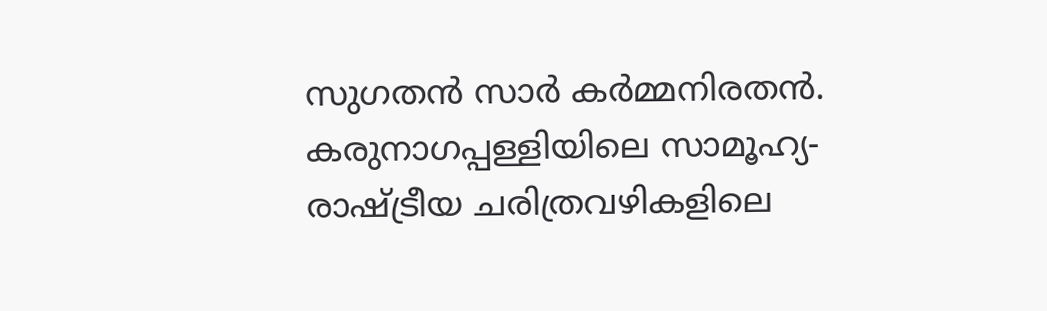സുഗതൻ സാർ കർമ്മനിരതൻ. കരുനാഗപ്പള്ളിയിലെ സാമൂഹ്യ-രാഷ്ട്രീയ ചരിത്രവഴികളിലെ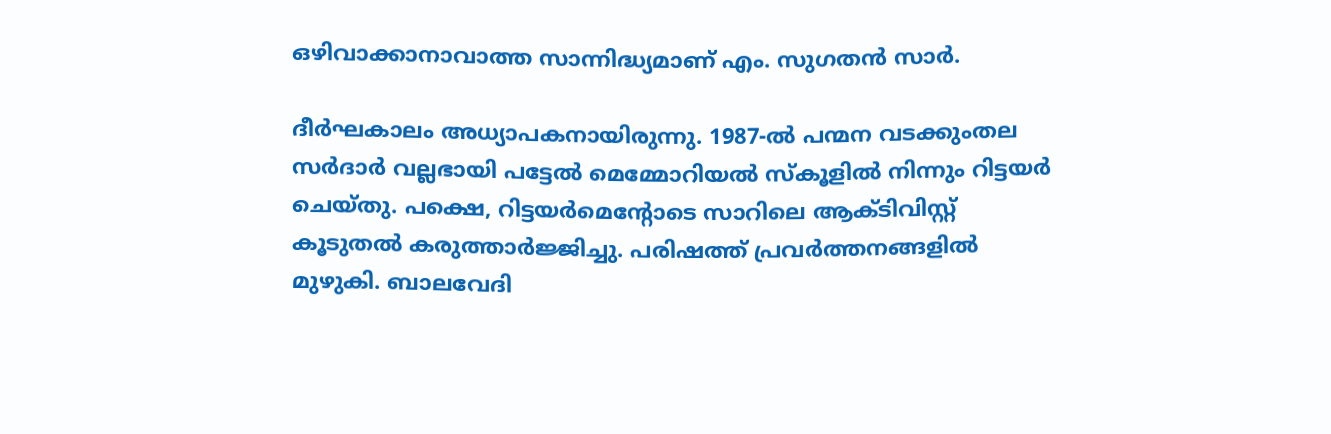ഒഴിവാക്കാനാവാത്ത സാന്നിദ്ധ്യമാണ് എം. സുഗതൻ സാർ.

ദീർഘകാലം അധ്യാപകനായിരുന്നു. 1987-ൽ പന്മന വടക്കുംതല സർദാർ വല്ലഭായി പട്ടേൽ മെമ്മോറിയൽ സ്കൂളിൽ നിന്നും റിട്ടയർ ചെയ്തു. പക്ഷെ, റിട്ടയർമെന്റോടെ സാറിലെ ആക്ടിവിസ്റ്റ് കൂടുതൽ കരുത്താർജ്ജിച്ചു. പരിഷത്ത് പ്രവർത്തനങ്ങളിൽ മുഴുകി. ബാലവേദി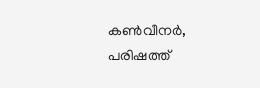കൺവീനർ, പരിഷത്ത്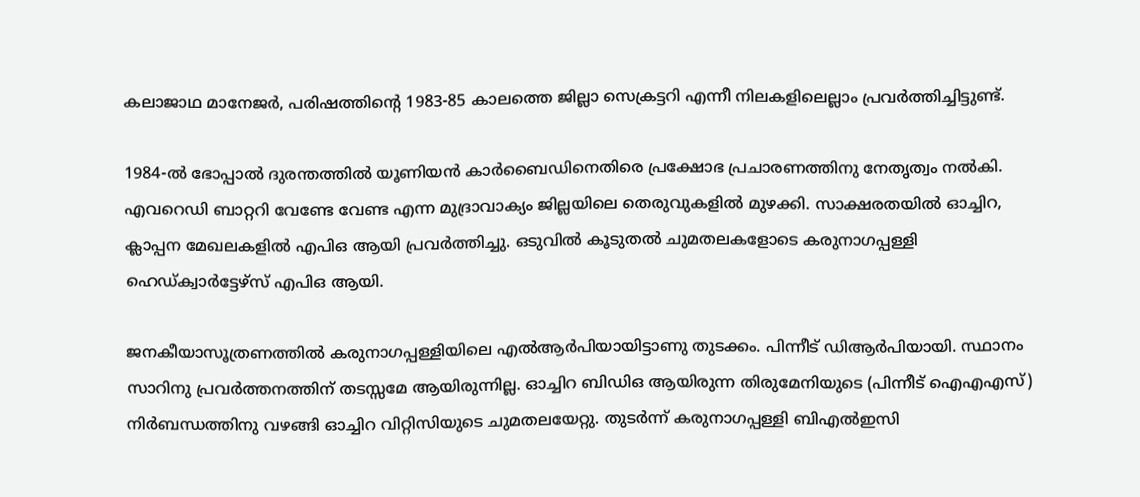കലാജാഥ മാനേജർ, പരിഷത്തിന്റെ 1983-85 കാലത്തെ ജില്ലാ സെക്രട്ടറി എന്നീ നിലകളിലെല്ലാം പ്രവർത്തിച്ചിട്ടുണ്ട്.

1984-ൽ ഭോപ്പാൽ ദുരന്തത്തിൽ യൂണിയൻ കാർബൈഡിനെതിരെ പ്രക്ഷോഭ പ്രചാരണത്തിനു നേതൃത്വം നൽകി. എവറെഡി ബാറ്ററി വേണ്ടേ വേണ്ട എന്ന മുദ്രാവാക്യം ജില്ലയിലെ തെരുവുകളിൽ മുഴക്കി. സാക്ഷരതയിൽ ഓച്ചിറ, ക്ലാപ്പന മേഖലകളിൽ എപിഒ ആയി പ്രവർത്തിച്ചു. ഒടുവിൽ കൂടുതൽ ചുമതലകളോടെ കരുനാഗപ്പള്ളി ഹെഡ്ക്വാർട്ടേഴ്സ് എപിഒ ആയി.

ജനകീയാസൂത്രണത്തിൽ കരുനാഗപ്പള്ളിയിലെ എൽആർപിയായിട്ടാണു തുടക്കം. പിന്നീട് ഡിആർപിയായി. സ്ഥാനം സാറിനു പ്രവർത്തനത്തിന് തടസ്സമേ ആയിരുന്നില്ല. ഓച്ചിറ ബിഡിഒ ആയിരുന്ന തിരുമേനിയുടെ (പിന്നീട് ഐഎഎസ്) നിർബന്ധത്തിനു വഴങ്ങി ഓച്ചിറ വിറ്റിസിയുടെ ചുമതലയേറ്റു. തുടർന്ന് കരുനാഗപ്പള്ളി ബിഎൽഇസി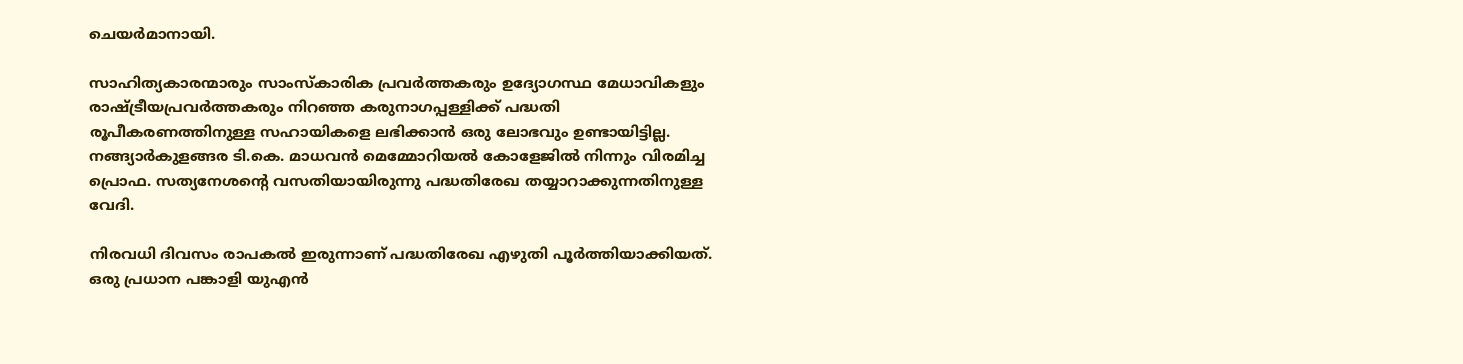ചെയർമാനായി.

സാഹിത്യകാരന്മാരും സാംസ്കാരിക പ്രവർത്തകരും ഉദ്യോഗസ്ഥ മേധാവികളും രാഷ്ട്രീയപ്രവർത്തകരും നിറഞ്ഞ കരുനാഗപ്പള്ളിക്ക് പദ്ധതി രൂപീകരണത്തിനുള്ള സഹായികളെ ലഭിക്കാൻ ഒരു ലോഭവും ഉണ്ടായിട്ടില്ല. നങ്ങ്യാർകുളങ്ങര ടി.കെ. മാധവൻ മെമ്മോറിയൽ കോളേജിൽ നിന്നും വിരമിച്ച പ്രൊഫ. സത്യനേശന്റെ വസതിയായിരുന്നു പദ്ധതിരേഖ തയ്യാറാക്കുന്നതിനുള്ള വേദി.

നിരവധി ദിവസം രാപകൽ ഇരുന്നാണ് പദ്ധതിരേഖ എഴുതി പൂർത്തിയാക്കിയത്. ഒരു പ്രധാന പങ്കാളി യുഎൻ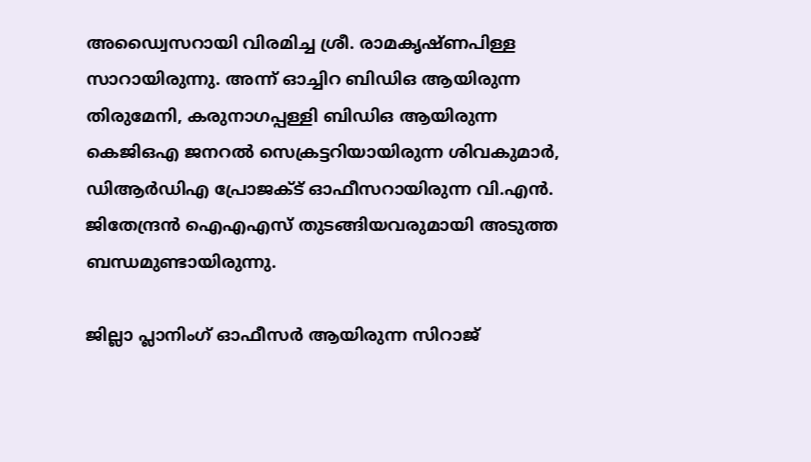അഡ്വൈസറായി വിരമിച്ച ശ്രീ. രാമകൃഷ്ണപിള്ള സാറായിരുന്നു. അന്ന് ഓച്ചിറ ബിഡിഒ ആയിരുന്ന തിരുമേനി, കരുനാഗപ്പള്ളി ബിഡിഒ ആയിരുന്ന കെജിഒഎ ജനറൽ സെക്രട്ടറിയായിരുന്ന ശിവകുമാർ, ഡിആർഡിഎ പ്രോജക്ട് ഓഫീസറായിരുന്ന വി.എൻ. ജിതേന്ദ്രൻ ഐഎഎസ് തുടങ്ങിയവരുമായി അടുത്ത ബന്ധമുണ്ടായിരുന്നു.

ജില്ലാ പ്ലാനിംഗ് ഓഫീസർ ആയിരുന്ന സിറാജ്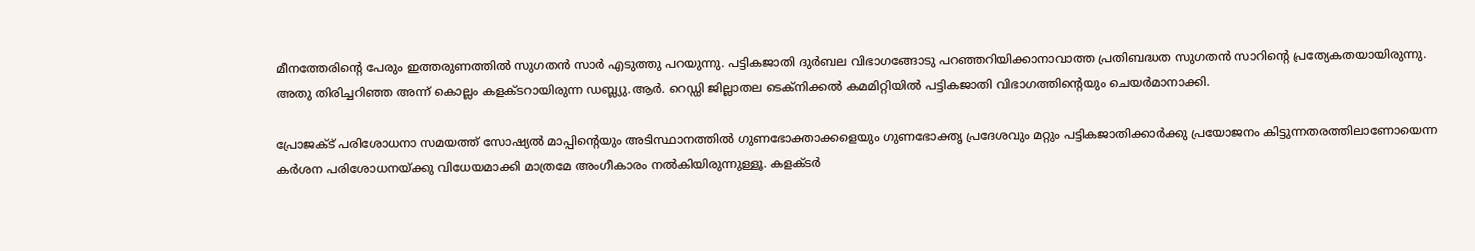മീനത്തേരിന്റെ പേരും ഇത്തരുണത്തിൽ സുഗതൻ സാർ എടുത്തു പറയുന്നു. പട്ടികജാതി ദുർബല വിഭാഗങ്ങോടു പറഞ്ഞറിയിക്കാനാവാത്ത പ്രതിബദ്ധത സുഗതൻ സാറിന്റെ പ്രത്യേകതയായിരുന്നു. അതു തിരിച്ചറിഞ്ഞ അന്ന് കൊല്ലം കളക്ടറായിരുന്ന ഡബ്ല്യു.ആർ. റെഡ്ഡി ജില്ലാതല ടെക്നിക്കൽ കമമിറ്റിയിൽ പട്ടികജാതി വിഭാഗത്തിന്റെയും ചെയർമാനാക്കി.

പ്രോജക്ട് പരിശോധനാ സമയത്ത് സോഷ്യൽ മാപ്പിന്റെയും അടിസ്ഥാനത്തിൽ ഗുണഭോക്താക്കളെയും ഗുണഭോക്തൃ പ്രദേശവും മറ്റും പട്ടികജാതിക്കാർക്കു പ്രയോജനം കിട്ടുന്നതരത്തിലാണോയെന്ന കർശന പരിശോധനയ്ക്കു വിധേയമാക്കി മാത്രമേ അംഗീകാരം നൽകിയിരുന്നുള്ളൂ. കളക്ടർ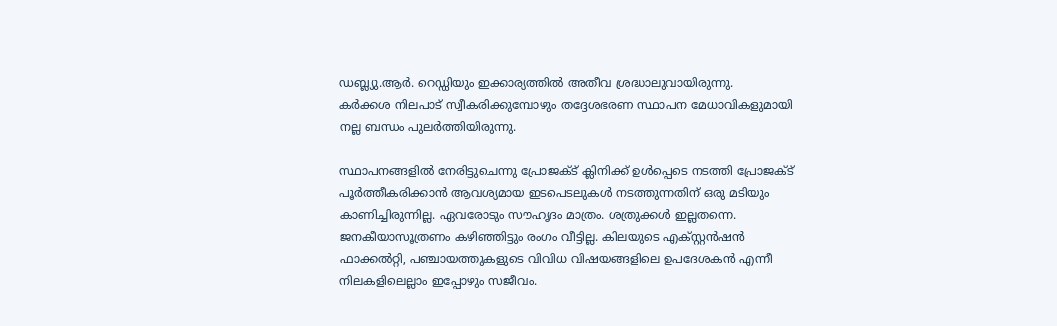ഡബ്ല്യു.ആർ. റെഡ്ഡിയും ഇക്കാര്യത്തിൽ അതീവ ശ്രദ്ധാലുവായിരുന്നു.
കർക്കശ നിലപാട് സ്വീകരിക്കുമ്പോഴും തദ്ദേശഭരണ സ്ഥാപന മേധാവികളുമായി നല്ല ബന്ധം പുലർത്തിയിരുന്നു.

സ്ഥാപനങ്ങളിൽ നേരിട്ടുചെന്നു പ്രോജക്ട് ക്ലിനിക്ക് ഉൾപ്പെടെ നടത്തി പ്രോജക്ട് പൂർത്തീകരിക്കാൻ ആവശ്യമായ ഇടപെടലുകൾ നടത്തുന്നതിന് ഒരു മടിയും കാണിച്ചിരുന്നില്ല. ഏവരോടും സൗഹൃദം മാത്രം. ശത്രുക്കൾ ഇല്ലതന്നെ. ജനകീയാസൂത്രണം കഴിഞ്ഞിട്ടും രംഗം വീട്ടില്ല. കിലയുടെ എക്സ്റ്റൻഷൻ ഫാക്കൽറ്റി, പഞ്ചായത്തുകളുടെ വിവിധ വിഷയങ്ങളിലെ ഉപദേശകൻ എന്നീ നിലകളിലെല്ലാം ഇപ്പോഴും സജീവം.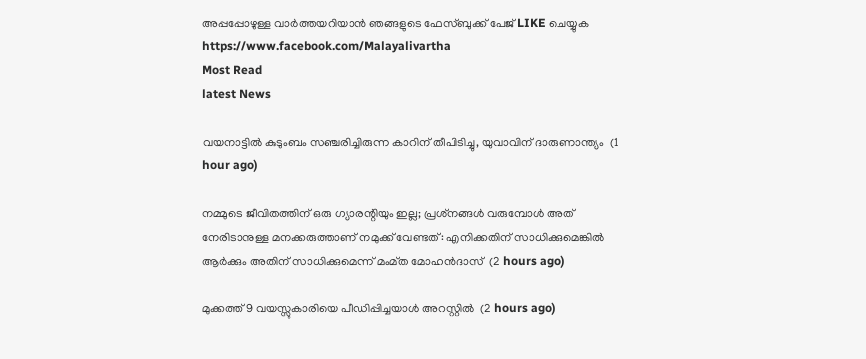അപ്പപ്പോഴുള്ള വാര്‍ത്തയറിയാന്‍ ഞങ്ങളുടെ ഫേസ്‌ബുക്ക്‌ പേജ് LIKE ചെയ്യുക
https://www.facebook.com/Malayalivartha
Most Read
latest News

വയനാട്ടില്‍ കുടുംബം സഞ്ചരിച്ചിരുന്ന കാറിന് തീപിടിച്ചു, യുവാവിന് ദാരുണാന്ത്യം  (1 hour ago)

നമ്മുടെ ജീവിതത്തിന് ഒരു ഗ്യാരന്റിയും ഇല്ല; പ്രശ്‌നങ്ങള്‍ വരുമ്പോള്‍ അത് നേരിടാനുള്ള മനക്കരുത്താണ് നമുക്ക് വേണ്ടത്: എനിക്കതിന് സാധിക്കുമെങ്കില്‍ ആര്‍ക്കും അതിന് സാധിക്കുമെന്ന് മംമ്ത മോഹന്‍ദാസ്  (2 hours ago)

മുക്കത്ത് 9 വയസ്സുകാരിയെ പീഡിപ്പിച്ചയാള്‍ അറസ്റ്റില്‍  (2 hours ago)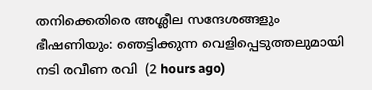തനിക്കെതിരെ അശ്ലീല സന്ദേശങ്ങളും ഭീഷണിയും: ഞെട്ടിക്കുന്ന വെളിപ്പെടുത്തലുമായി നടി രവീണ രവി  (2 hours ago)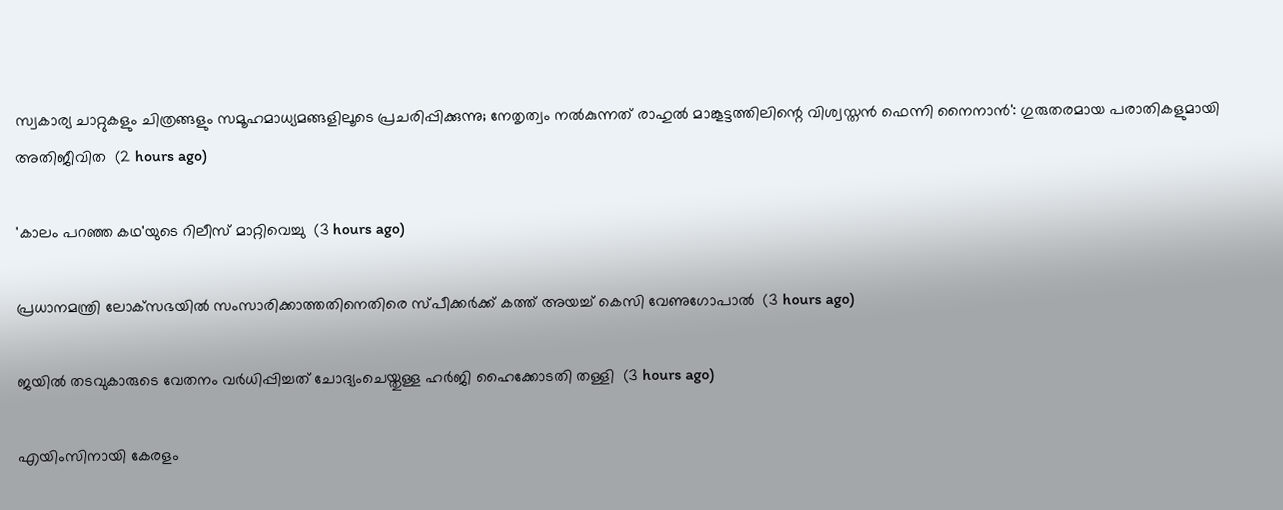സ്വകാര്യ ചാറ്റുകളും ചിത്രങ്ങളും സമൂഹമാധ്യമങ്ങളിലൂടെ പ്രചരിപ്പിക്കുന്നു; നേതൃത്വം നല്‍കുന്നത് രാഹുല്‍ മാങ്കൂട്ടത്തിലിന്റെ വിശ്വസ്തന്‍ ഫെന്നി നൈനാന്‍': ഗുരുതരമായ പരാതികളുമായി അതിജീവിത  (2 hours ago)

'കാലം പറഞ്ഞ കഥ'യുടെ റിലീസ് മാറ്റിവെച്ചു  (3 hours ago)

പ്രധാനമന്ത്രി ലോക്‌സഭയില്‍ സംസാരിക്കാത്തതിനെതിരെ സ്പീക്കര്‍ക്ക് കത്ത് അയച്ച് കെസി വേണുഗോപാല്‍  (3 hours ago)

ജയില്‍ തടവുകാരുടെ വേതനം വര്‍ധിപ്പിച്ചത് ചോദ്യംചെയ്തുള്ള ഹര്‍ജി ഹൈക്കോടതി തള്ളി  (3 hours ago)

എയിംസിനായി കേരളം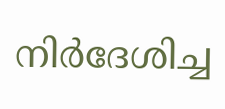നിര്‍ദേശിച്ച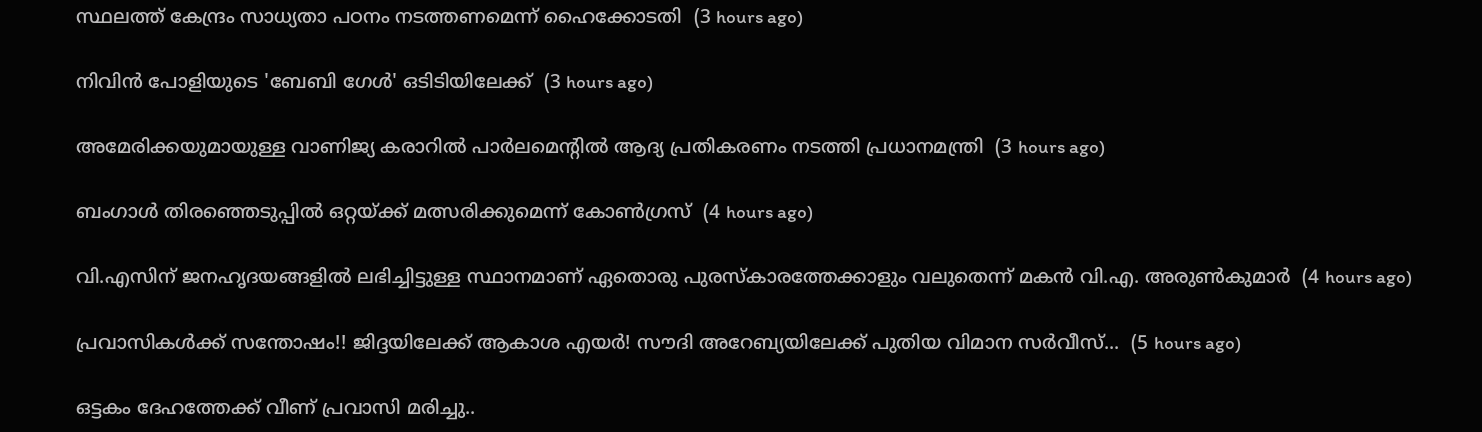സ്ഥലത്ത് കേന്ദ്രം സാധ്യതാ പഠനം നടത്തണമെന്ന് ഹൈക്കോടതി  (3 hours ago)

നിവിന്‍ പോളിയുടെ 'ബേബി ഗേള്‍' ഒടിടിയിലേക്ക്  (3 hours ago)

അമേരിക്കയുമായുള്ള വാണിജ്യ കരാറില്‍ പാര്‍ലമെന്റില്‍ ആദ്യ പ്രതികരണം നടത്തി പ്രധാനമന്ത്രി  (3 hours ago)

ബംഗാള്‍ തിരഞ്ഞെടുപ്പില്‍ ഒറ്റയ്ക്ക് മത്സരിക്കുമെന്ന് കോണ്‍ഗ്രസ്  (4 hours ago)

വി.എസിന് ജനഹൃദയങ്ങളില്‍ ലഭിച്ചിട്ടുള്ള സ്ഥാനമാണ് ഏതൊരു പുരസ്‌കാരത്തേക്കാളും വലുതെന്ന് മകന്‍ വി.എ. അരുണ്‍കുമാര്‍  (4 hours ago)

പ്രവാസികള്‍ക്ക് സന്തോഷം!! ജിദ്ദയിലേക്ക് ആകാശ എയര്‍! സൗദി അറേബ്യയിലേക്ക് പുതിയ വിമാന സര്‍വീസ്...  (5 hours ago)

ഒട്ടകം ദേഹത്തേക്ക് വീണ് പ്രവാസി മരിച്ചു..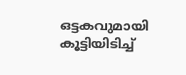ഒട്ടകവുമായി കൂട്ടിയിടിച്ച്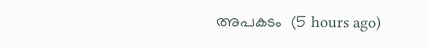അപകടം  (5 hours ago)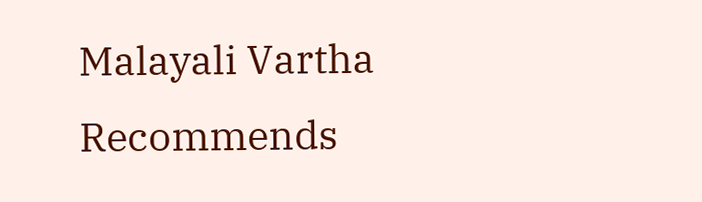Malayali Vartha Recommends